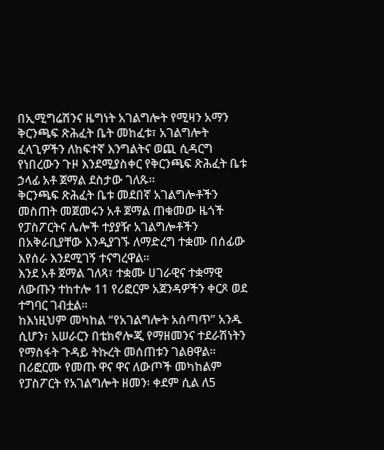በኢሚግሬሽንና ዜግነት አገልግሎት የሚዛን አማን ቅርንጫፍ ጽሕፈት ቤት መከፈቱ፣ አገልግሎት ፈላጊዎችን ለከፍተኛ እንግልትና ወጪ ሲዳርግ የነበረውን ጉዞ እንደሚያስቀር የቅርንጫፍ ጽሕፈት ቤቱ ኃላፊ አቶ ጀማል ደስታው ገለጹ።
ቅርንጫፍ ጽሕፈት ቤቱ መደበኛ አገልግሎቶችን መስጠት መጀመሩን አቶ ጀማል ጠቁመው ዜጎች የፓስፖርትና ሌሎች ተያያዥ አገልግሎቶችን በአቅራቢያቸው እንዲያገኙ ለማድረግ ተቋሙ በሰፊው እየሰራ እንደሚገኝ ተናግረዋል።
እንደ አቶ ጀማል ገለጻ፣ ተቋሙ ሀገራዊና ተቋማዊ ለውጡን ተከተሎ 11 የሪፎርም አጀንዳዎችን ቀርጾ ወደ ተግባር ገብቷል።
ከእነዚህም መካከል “የአገልግሎት አሰጣጥ” አንዱ ሲሆን፣ አሠራርን በቴክኖሎጂ የማዘመንና ተደራሽነትን የማስፋት ጉዳይ ትኩረት መሰጠቱን ገልፀዋል።
በሪፎርሙ የመጡ ዋና ዋና ለውጦች መካከልም
የፓስፖርት የአገልግሎት ዘመን፡ ቀደም ሲል ለ5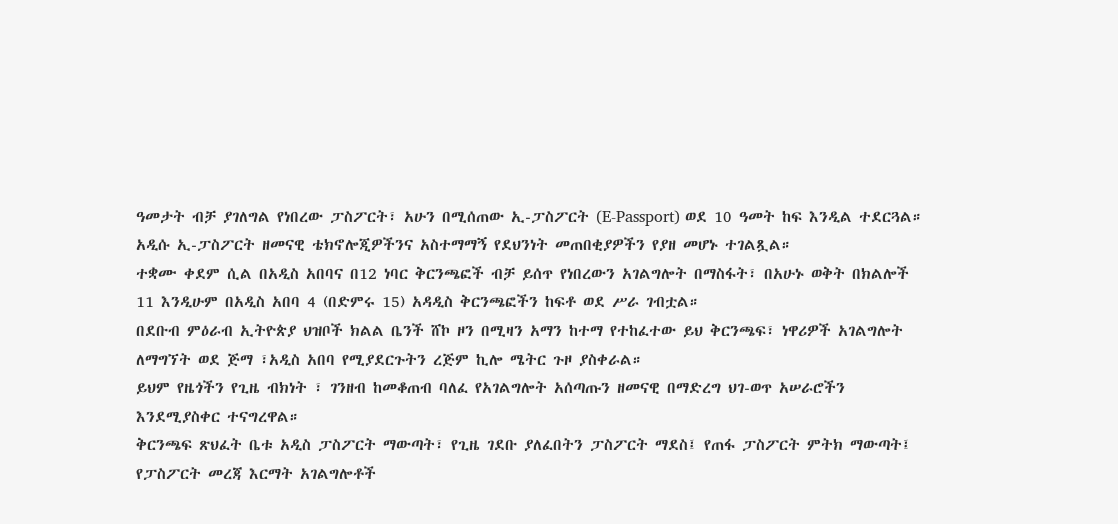ዓመታት ብቻ ያገለግል የነበረው ፓስፖርት፣ አሁን በሚሰጠው ኢ-ፓስፖርት (E-Passport) ወደ 10 ዓመት ከፍ እንዲል ተደርጓል።
አዲሱ ኢ-ፓስፖርት ዘመናዊ ቴክኖሎጂዎችንና አስተማማኝ የደህንነት መጠበቂያዎችን የያዘ መሆኑ ተገልጿል።
ተቋሙ ቀደም ሲል በአዲስ አበባና በ12 ነባር ቅርንጫፎች ብቻ ይሰጥ የነበረውን አገልግሎት በማስፋት፣ በአሁኑ ወቅት በክልሎች 11 እንዲሁም በአዲስ አበባ 4 (በድምሩ 15) አዳዲስ ቅርንጫፎችን ከፍቶ ወደ ሥራ ገብቷል።
በደቡብ ምዕራብ ኢትዮጵያ ህዝቦች ክልል ቤንች ሸኮ ዞን በሚዛን አማን ከተማ የተከፈተው ይህ ቅርንጫፍ፣ ነዋሪዎች አገልግሎት ለማግኘት ወደ ጅማ ፣አዲስ አበባ የሚያደርጉትን ረጅም ኪሎ ሜትር ጉዞ ያስቀራል።
ይህም የዜጎችን የጊዜ ብክነት ፣ ገንዘብ ከመቆጠብ ባለፈ የአገልግሎት አሰጣጡን ዘመናዊ በማድረግ ህገ-ወጥ አሠራሮችን እንደሚያስቀር ተናግረዋል።
ቅርንጫፍ ጽህፈት ቤቱ አዲስ ፓስፖርት ማውጣት፣ የጊዜ ገደቡ ያለፈበትን ፓስፖርት ማደስ፤ የጠፋ ፓስፖርት ምትክ ማውጣት፤ የፓስፖርት መረጃ እርማት አገልግሎቶች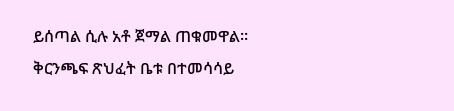ይሰጣል ሲሉ አቶ ጀማል ጠቁመዋል።
ቅርንጫፍ ጽህፈት ቤቱ በተመሳሳይ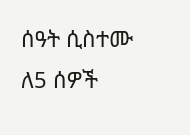ሰዓት ሲስተሙ ለ5 ሰዎች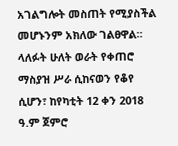አገልግሎት መስጠት የሚያስችል መሆኑንም አክለው ገልፀዋል።
ላለፉት ሁለት ወራት የቀጠሮ ማስያዝ ሥራ ሲከናወን የቆየ ሲሆን፣ ከየካቲት 12 ቀን 2018 ዓ.ም ጀምሮ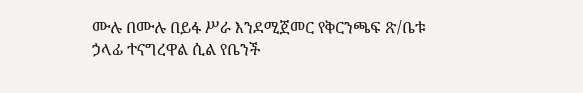ሙሉ በሙሉ በይፋ ሥራ እንደሚጀመር የቅርንጫፍ ጽ/ቤቱ ኃላፊ ተናግረዋል ሲል የቤንች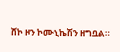ሸኮ ዞን ኮሙኒኬሽን ዘግቧል።